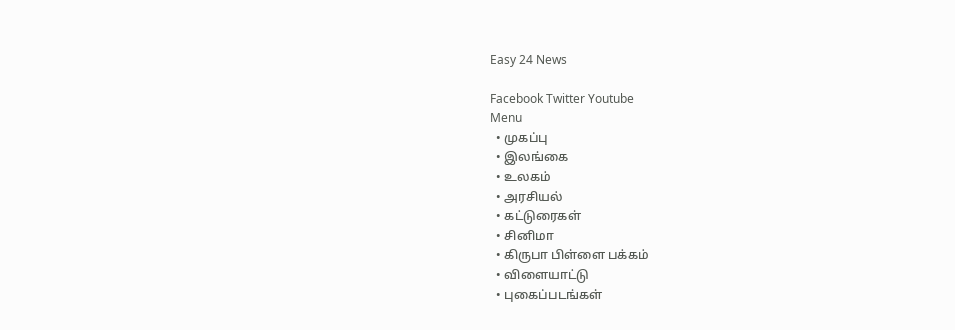Easy 24 News

Facebook Twitter Youtube
Menu
  • முகப்பு
  • இலங்கை
  • உலகம்
  • அரசியல்
  • கட்டுரைகள்
  • சினிமா
  • கிருபா பிள்ளை பக்கம்
  • விளையாட்டு
  • புகைப்படங்கள்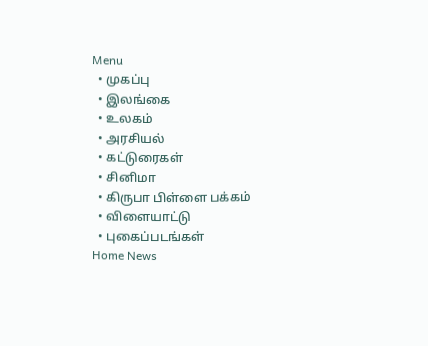Menu
  • முகப்பு
  • இலங்கை
  • உலகம்
  • அரசியல்
  • கட்டுரைகள்
  • சினிமா
  • கிருபா பிள்ளை பக்கம்
  • விளையாட்டு
  • புகைப்படங்கள்
Home News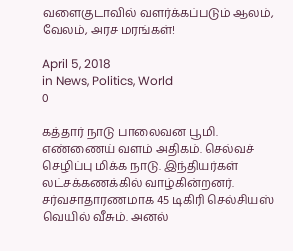வளைகுடாவில் வளர்க்கப்படும் ஆலம், வேலம், அரச மரங்கள்!

April 5, 2018
in News, Politics, World
0

கத்தார் நாடு பாலைவன பூமி. எண்ணைய் வளம் அதிகம். செல்வச் செழிப்பு மிக்க நாடு. இந்தியர்கள் லட்சக்கணக்கில் வாழ்கின்றனர். சர்வசாதாரணமாக 45 டிகிரி செல்சியஸ் வெயில் வீசும். அனல்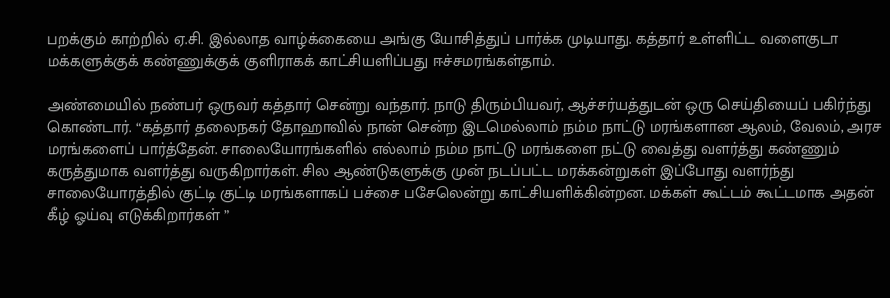பறக்கும் காற்றில் ஏ.சி. இல்லாத வாழ்க்கையை அங்கு யோசித்துப் பார்க்க முடியாது. கத்தார் உள்ளிட்ட வளைகுடா மக்களுக்குக் கண்ணுக்குக் குளிராகக் காட்சியளிப்பது ஈச்சமரங்கள்தாம்.

அண்மையில் நண்பர் ஒருவர் கத்தார் சென்று வந்தார். நாடு திரும்பியவர், ஆச்சர்யத்துடன் ஒரு செய்தியைப் பகிர்ந்து கொண்டார். “கத்தார் தலைநகர் தோஹாவில் நான் சென்ற இடமெல்லாம் நம்ம நாட்டு மரங்களான ஆலம், வேலம், அரச மரங்களைப் பார்த்தேன். சாலையோரங்களில் எல்லாம் நம்ம நாட்டு மரங்களை நட்டு வைத்து வளர்த்து கண்ணும் கருத்துமாக வளர்த்து வருகிறார்கள். சில ஆண்டுகளுக்கு முன் நடப்பட்ட மரக்கன்றுகள் இப்போது வளர்ந்து சாலையோரத்தில் குட்டி குட்டி மரங்களாகப் பச்சை பசேலென்று காட்சியளிக்கின்றன. மக்கள் கூட்டம் கூட்டமாக அதன் கீழ் ஓய்வு எடுக்கிறார்கள் ”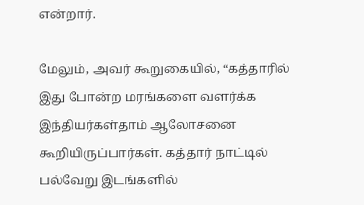என்றார்.

மேலும், அவர் கூறுகையில், “கத்தாரில் இது போன்ற மரங்களை வளர்க்க இந்தியர்கள்தாம் ஆலோசனை கூறியிருப்பார்கள். கத்தார் நாட்டில் பல்வேறு இடங்களில்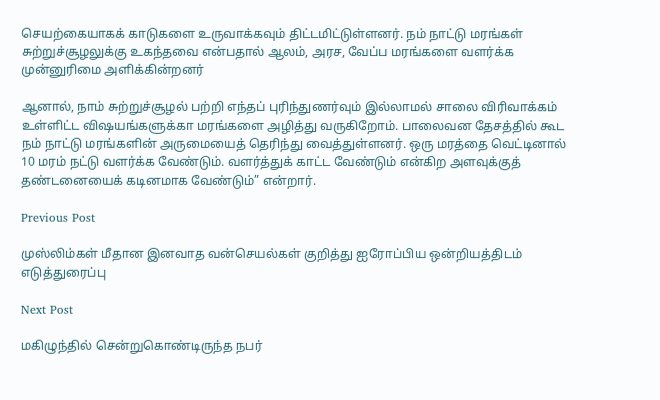செயற்கையாகக் காடுகளை உருவாக்கவும் திட்டமிட்டுள்ளனர். நம் நாட்டு மரங்கள் சுற்றுச்சூழலுக்கு உகந்தவை என்பதால் ஆலம், அரச, வேப்ப மரங்களை வளர்க்க முன்னுரிமை அளிக்கின்றனர்

ஆனால், நாம் சுற்றுச்சூழல் பற்றி எந்தப் புரிந்துணர்வும் இல்லாமல் சாலை விரிவாக்கம் உள்ளிட்ட விஷயங்களுக்கா மரங்களை அழித்து வருகிறோம். பாலைவன தேசத்தில் கூட நம் நாட்டு மரங்களின் அருமையைத் தெரிந்து வைத்துள்ளனர். ஒரு மரத்தை வெட்டினால் 10 மரம் நட்டு வளர்க்க வேண்டும். வளர்த்துக் காட்ட வேண்டும் என்கிற அளவுக்குத் தண்டனையைக் கடினமாக வேண்டும்” என்றார்.

Previous Post

முஸ்லிம்கள் மீதான இனவாத வன்செயல்கள் குறித்து ஐரோப்பிய ஒன்றியத்திடம் எடுத்துரைப்பு

Next Post

மகிழுந்தில் சென்றுகொண்டிருந்த நபர்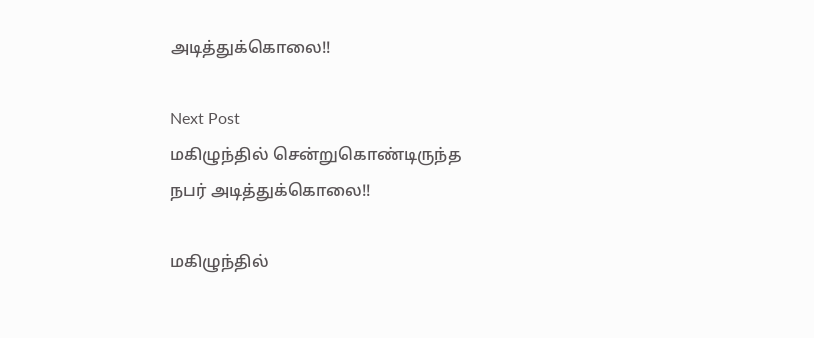அடித்துக்கொலை!!

Next Post
மகிழுந்தில் சென்றுகொண்டிருந்த நபர் அடித்துக்கொலை!!

மகிழுந்தில்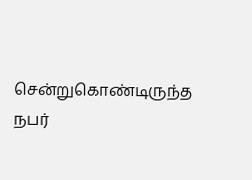சென்றுகொண்டிருந்த நபர்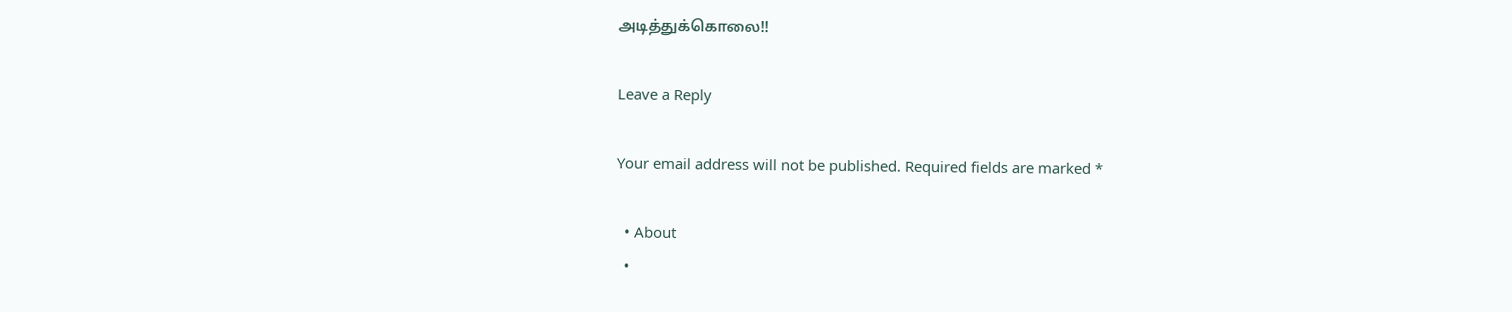அடித்துக்கொலை!!

Leave a Reply

Your email address will not be published. Required fields are marked *

  • About
  •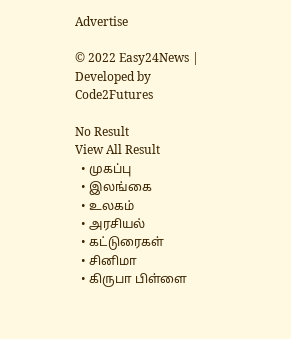Advertise

© 2022 Easy24News | Developed by Code2Futures

No Result
View All Result
  • முகப்பு
  • இலங்கை
  • உலகம்
  • அரசியல்
  • கட்டுரைகள்
  • சினிமா
  • கிருபா பிள்ளை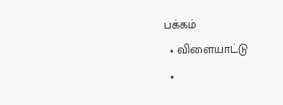பக்கம்
  • விளையாட்டு
  •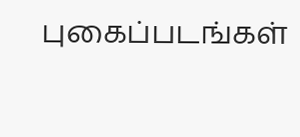புகைப்படங்கள்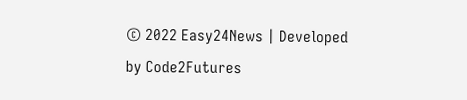© 2022 Easy24News | Developed by Code2Futures